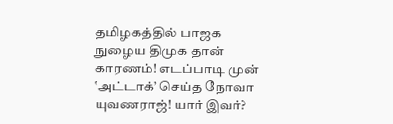தமிழகத்தில் பாஜக நுழைய திமுக தான் காரணம்! எடப்பாடி முன் ‛அட்டாக்’ செய்த நோவா யுவணராஜ்! யார் இவர்?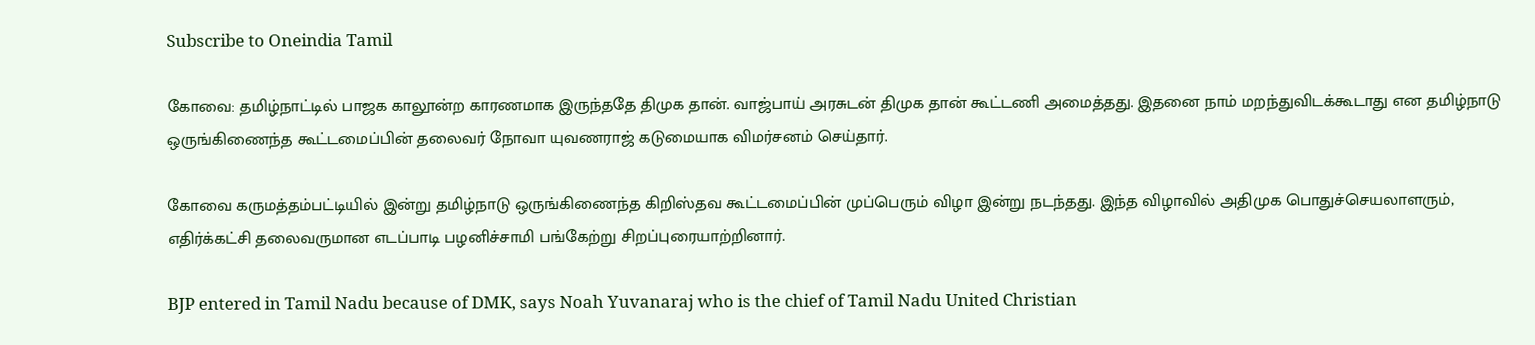Subscribe to Oneindia Tamil

கோவை: தமிழ்நாட்டில் பாஜக காலூன்ற காரணமாக இருந்ததே திமுக தான். வாஜ்பாய் அரசுடன் திமுக தான் கூட்டணி அமைத்தது. இதனை நாம் மறந்துவிடக்கூடாது என தமிழ்நாடு ஒருங்கிணைந்த கூட்டமைப்பின் தலைவர் நோவா யுவணராஜ் கடுமையாக விமர்சனம் செய்தார்.

கோவை கருமத்தம்பட்டியில் இன்று தமிழ்நாடு ஒருங்கிணைந்த கிறிஸ்தவ கூட்டமைப்பின் முப்பெரும் விழா இன்று நடந்தது. இந்த விழாவில் அதிமுக பொதுச்செயலாளரும், எதிர்க்கட்சி தலைவருமான எடப்பாடி பழனிச்சாமி பங்கேற்று சிறப்புரையாற்றினார்.

BJP entered in Tamil Nadu because of DMK, says Noah Yuvanaraj who is the chief of Tamil Nadu United Christian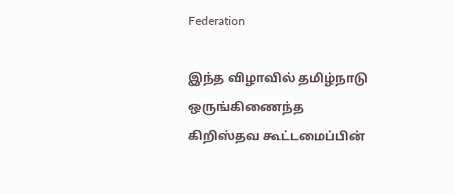Federation

இந்த விழாவில் தமிழ்நாடு ஒருங்கிணைந்த கிறிஸ்தவ கூட்டமைப்பின்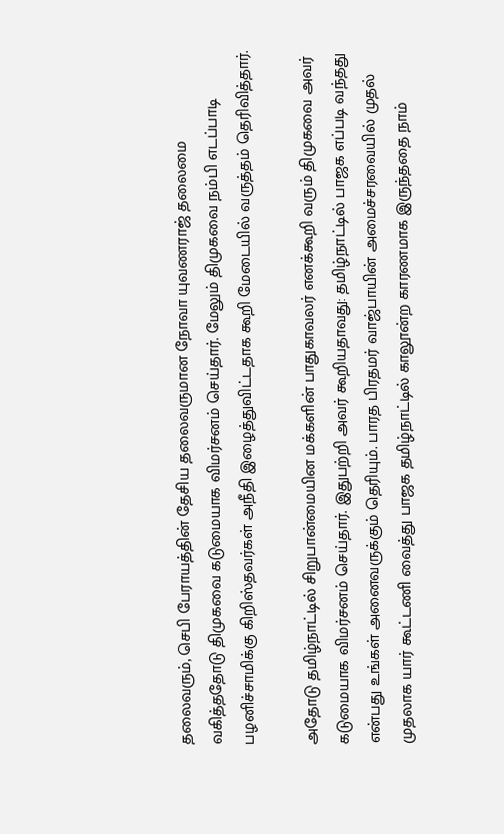தலைவரும், செபி பேராயத்தின் தேசிய தலைவருமான நோவா யுவணராஜ் தலைமை வகித்ததோடு திமுகவை கடுமையாக விமர்சனம் செய்தார். மேலும் திமுகவை நம்பி எடப்பாடி பழனிச்சாமிக்கு கிறிஸ்தவர்கள் அநீதி இழைத்துவிட்டதாக கூறி மேடையில் வருத்தம் தெரிவித்தார்.

அதோடு தமிழ்நாட்டில் சிறுபான்மையின மக்களின் பாதுகாவலர் எனக்கூறி வரும் திமுகவை அவர் கடுமையாக விமர்சனம் செய்தார். இதுபற்றி அவர் கூறியதாவது: தமிழ்நாட்டில் பாஜக எப்படி வந்தது என்பது உங்கள் அனைவருக்கும் தெரியும். பாரத பிரதமர் வாஜ்பாயின் அமைச்சரவையில் முதல் முதலாக யார் கூட்டணி வைத்து பாஜக தமிழ்நாட்டில் காலூன்ற காரணமாக இருந்ததை நாம்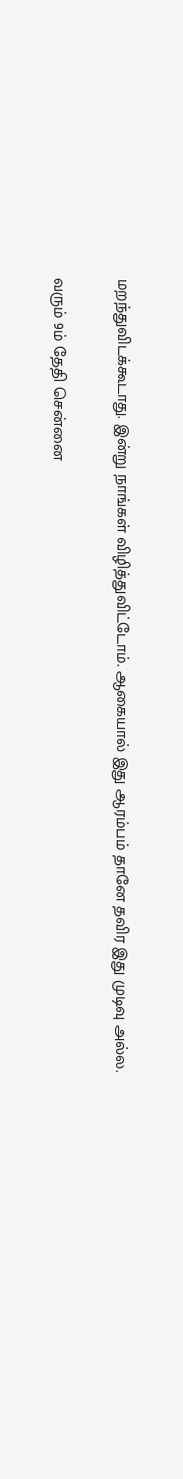மறந்துவிடக்கூடாது. இன்று நாங்கள் விழித்துவிட்டோம். ஆகையால் இது ஆரம்பம் தானே தவிர இது முடிவு அல்ல.

வரும் 9ம் தேதி சென்னை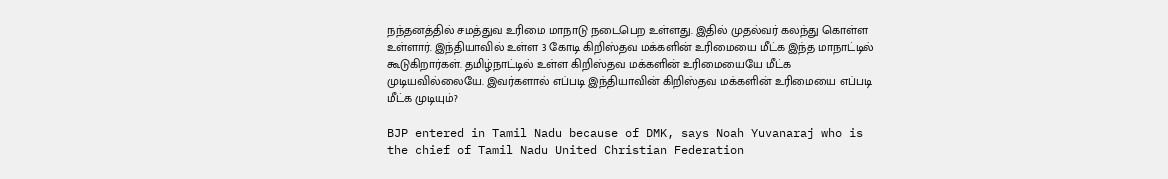நந்தனத்தில் சமத்துவ உரிமை மாநாடு நடைபெற உள்ளது. இதில் முதல்வர் கலந்து கொள்ள உள்ளார். இந்தியாவில் உள்ள 3 கோடி கிறிஸ்தவ மக்களின் உரிமையை மீட்க இந்த மாநாட்டில் கூடுகிறார்கள். தமிழ்நாட்டில் உள்ள கிறிஸ்தவ மக்களின் உரிமையையே மீட்க முடியவில்லையே. இவர்களால் எப்படி இந்தியாவின் கிறிஸ்தவ மக்களின் உரிமையை எப்படி மீட்க முடியும்?

BJP entered in Tamil Nadu because of DMK, says Noah Yuvanaraj who is the chief of Tamil Nadu United Christian Federation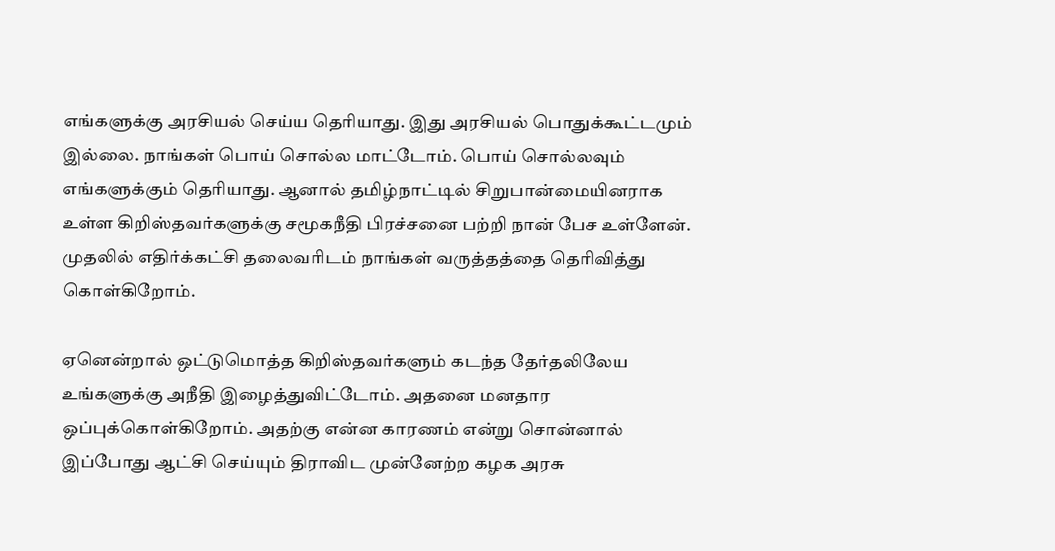எங்களுக்கு அரசியல் செய்ய தெரியாது. இது அரசியல் பொதுக்கூட்டமும் இல்லை. நாங்கள் பொய் சொல்ல மாட்டோம். பொய் சொல்லவும் எங்களுக்கும் தெரியாது. ஆனால் தமிழ்நாட்டில் சிறுபான்மையினராக உள்ள கிறிஸ்தவர்களுக்கு சமூகநீதி பிரச்சனை பற்றி நான் பேச உள்ளேன். முதலில் எதிர்க்கட்சி தலைவரிடம் நாங்கள் வருத்தத்தை தெரிவித்து கொள்கிறோம்.

ஏனென்றால் ஒட்டுமொத்த கிறிஸ்தவர்களும் கடந்த தேர்தலிலேய உங்களுக்கு அநீதி இழைத்துவிட்டோம். அதனை மனதார ஒப்புக்கொள்கிறோம். அதற்கு என்ன காரணம் என்று சொன்னால் இப்போது ஆட்சி செய்யும் திராவிட முன்னேற்ற கழக அரசு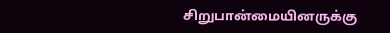சிறுபான்மையினருக்கு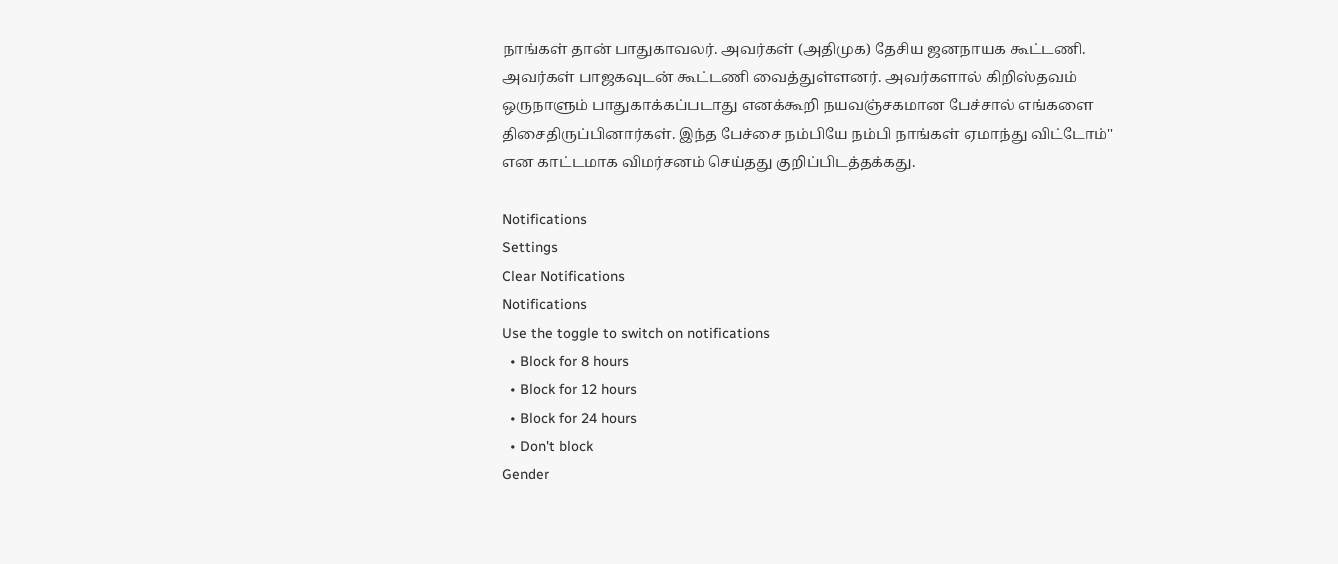நாங்கள் தான் பாதுகாவலர். அவர்கள் (அதிமுக) தேசிய ஜனநாயக கூட்டணி. அவர்கள் பாஜகவுடன் கூட்டணி வைத்துள்ளனர். அவர்களால் கிறிஸ்தவம் ஒருநாளும் பாதுகாக்கப்படாது எனக்கூறி நயவஞ்சகமான பேச்சால் எங்களை திசைதிருப்பினார்கள். இந்த பேச்சை நம்பியே நம்பி நாங்கள் ஏமாந்து விட்டோம்'' என காட்டமாக விமர்சனம் செய்தது குறிப்பிடத்தக்கது.

Notifications
Settings
Clear Notifications
Notifications
Use the toggle to switch on notifications
  • Block for 8 hours
  • Block for 12 hours
  • Block for 24 hours
  • Don't block
Gender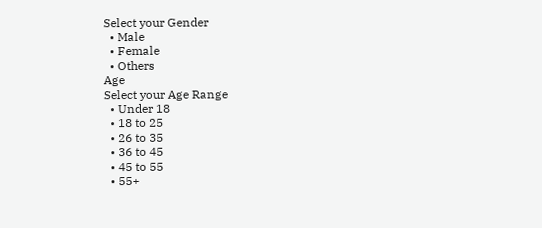Select your Gender
  • Male
  • Female
  • Others
Age
Select your Age Range
  • Under 18
  • 18 to 25
  • 26 to 35
  • 36 to 45
  • 45 to 55
  • 55+